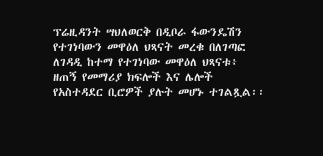ፕሬዚዳንት ሣህለወርቅ በዲቦራ ፋውንዴሽን የተገነባውን መዋዕለ ህጻናት መረቁ በለገጣፎ ለገዳዲ ከተማ የተገነባው መዋዕለ ህጻናቱ፥ ዘጠኝ የመማሪያ ክፍሎች እና ሌሎች የአስተዳደር ቢሮዎች ያሉት መሆኑ ተገልጿል፡፡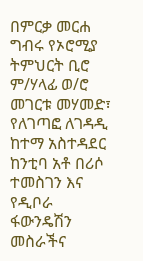በምርቃ መርሐ ግብሩ የኦሮሚያ ትምህርት ቢሮ ም/ሃላፊ ወ/ሮ መገርቱ መሃመድ፣ የለገጣፎ ለገዳዲ ከተማ አስተዳደር ከንቲባ አቶ በሪሶ ተመስገን እና የዲቦራ ፋውንዴሽን መስራችና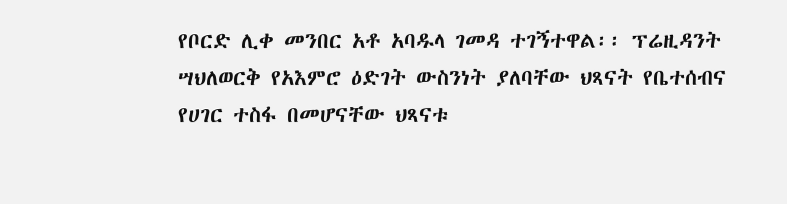የቦርድ ሊቀ መንበር አቶ አባዱላ ገመዳ ተገኝተዋል፡፡ ፕሬዚዳንት ሣህለወርቅ የአእምሮ ዕድገት ውስንነት ያለባቸው ህጻናት የቤተሰብና የሀገር ተስፋ በመሆናቸው ህጻናቱ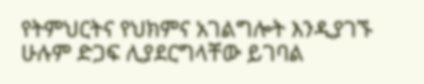የትምህርትና የህክምና አገልግሎት እንዲያገኙ ሁሉም ድጋፍ ሊያደርግላቸው ይገባል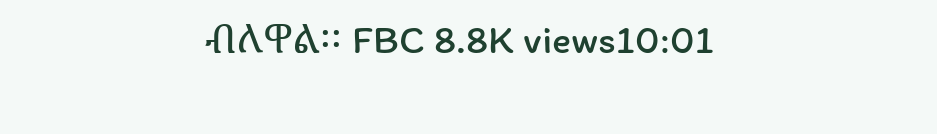ብለዋል፡፡ FBC 8.8K views10:01